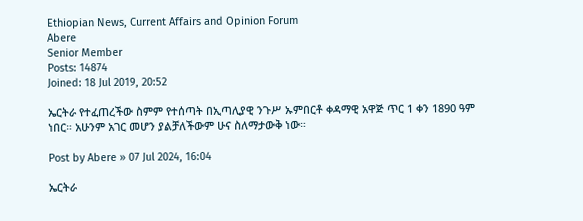Ethiopian News, Current Affairs and Opinion Forum
Abere
Senior Member
Posts: 14874
Joined: 18 Jul 2019, 20:52

ኤርትራ የተፈጠረችው ስምም የተሰጣት በኢጣሊያዊ ንጉሥ ኡምበርቶ ቀዳማዊ አዋጅ ጥር 1 ቀን 1890 ዓም ነበር። አሁንም አገር መሆን ያልቻለችውም ሁና ስለማታውቅ ነው።

Post by Abere » 07 Jul 2024, 16:04

ኤርትራ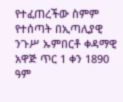የተፈጠረችው ስምም የተሰጣት በኢጣሊያዊ ንጉሥ ኡምበርቶ ቀዳማዊ አዋጅ ጥር 1 ቀን 1890 ዓም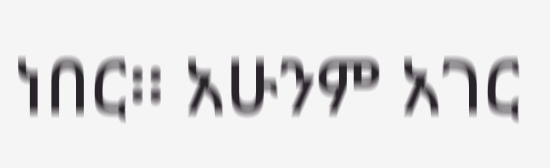ነበር። አሁንም አገር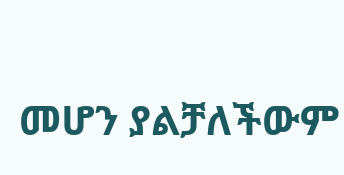መሆን ያልቻለችውም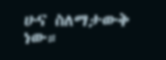ሁና ስለማታውቅ ነው።